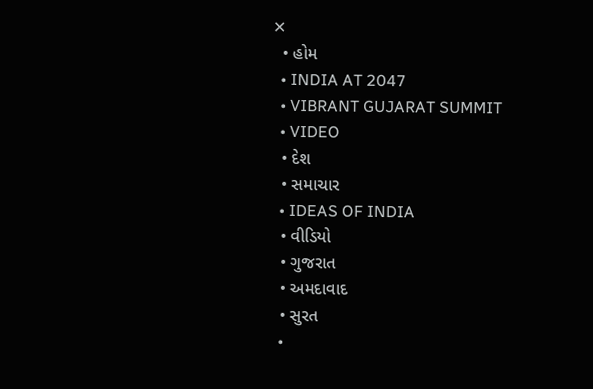✕
  • હોમ
  • INDIA AT 2047
  • VIBRANT GUJARAT SUMMIT
  • VIDEO
  • દેશ
  • સમાચાર
  • IDEAS OF INDIA
  • વીડિયો
  • ગુજરાત
  • અમદાવાદ
  • સુરત
  •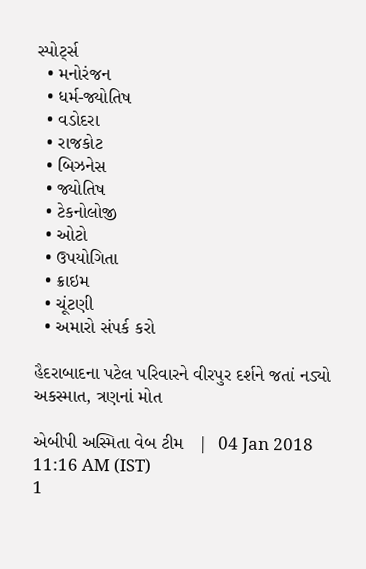સ્પોર્ટ્સ
  • મનોરંજન
  • ધર્મ-જ્યોતિષ
  • વડોદરા
  • રાજકોટ
  • બિઝનેસ
  • જ્યોતિષ
  • ટેકનોલોજી
  • ઓટો
  • ઉપયોગિતા
  • ક્રાઇમ
  • ચૂંટણી
  • અમારો સંપર્ક કરો

હૈદરાબાદના પટેલ પરિવારને વીરપુર દર્શને જતાં નડ્યો અકસ્માત, ત્રણનાં મોત

એબીપી અસ્મિતા વેબ ટીમ   |  04 Jan 2018 11:16 AM (IST)
1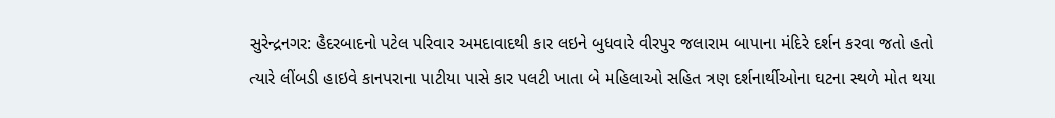સુરેન્દ્રનગર: હૈદરબાદનો પટેલ પરિવાર અમદાવાદથી કાર લઇને બુધવારે વીરપુર જલારામ બાપાના મંદિરે દર્શન કરવા જતો હતો ત્યારે લીંબડી હાઇવે કાનપરાના પાટીયા પાસે કાર પલટી ખાતા બે મહિલાઓ સહિત ત્રણ દર્શનાર્થીઓના ઘટના સ્થળે મોત થયા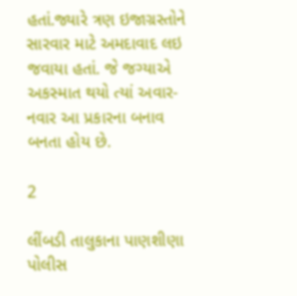હતાં.જ્યારે ત્રણ ઇજાગ્રસ્તોને સારવાર માટે અમદાવાદ લઇ જવાયા હતાં. જે જગ્યાએ અકસ્માત થયો ત્યાં અવાર-નવાર આ પ્રકારના બનાવ બનતા હોય છે.

2

લીંબડી તાલુકાના પાણશીણા પોલીસ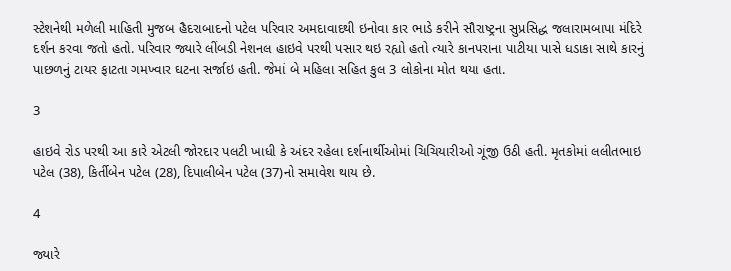સ્ટેશનેથી મળેલી માહિતી મુજબ હૈદરાબાદનો પટેલ પરિવાર અમદાવાદથી ઇનોવા કાર ભાડે કરીને સૌરાષ્ટ્રના સુપ્રસિદ્ધ જલારામબાપા મંદિરે દર્શન કરવા જતો હતો. પરિવાર જ્યારે લીંબડી નેશનલ હાઇવે પરથી પસાર થઇ રહ્યો હતો ત્યારે કાનપરાના પાટીયા પાસે ધડાકા સાથે કારનું પાછળનું ટાયર ફાટતા ગમખ્વાર ઘટના સર્જાઇ હતી. જેમાં બે મહિલા સહિત કુલ 3 લોકોના મોત થયા હતા.

3

હાઇવે રોડ પરથી આ કારે એટલી જોરદાર પલટી ખાધી કે અંદર રહેલા દર્શનાર્થીઓમાં ચિચિયારીઓ ગૂંજી ઉઠી હતી. મૃતકોમાં લલીતભાઇ પટેલ (38), કિર્તીબેન પટેલ (28), દિપાલીબેન પટેલ (37)નો સમાવેશ થાય છે.

4

જ્યારે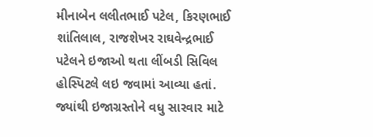મીનાબેન લલીતભાઈ પટેલ, કિરણભાઈ શાંતિલાલ, રાજશેખર રાઘવેન્દ્રભાઈ પટેલને ઇજાઓ થતા લીંબડી સિવિલ હોસ્પિટલે લઇ જવામાં આવ્યા હતાં. જ્યાંથી ઇજાગ્રસ્તોને વધુ સારવાર માટે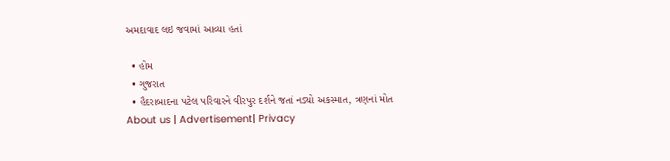અમદાવાદ લઇ જવામાં આવ્યા હતાં

  • હોમ
  • ગુજરાત
  • હૈદરાબાદના પટેલ પરિવારને વીરપુર દર્શને જતાં નડ્યો અકસ્માત, ત્રણનાં મોત
About us | Advertisement| Privacy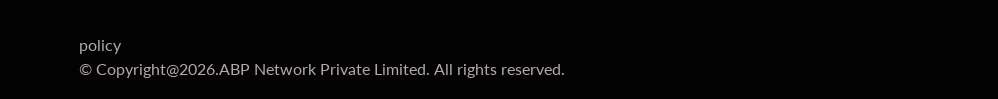policy
© Copyright@2026.ABP Network Private Limited. All rights reserved.